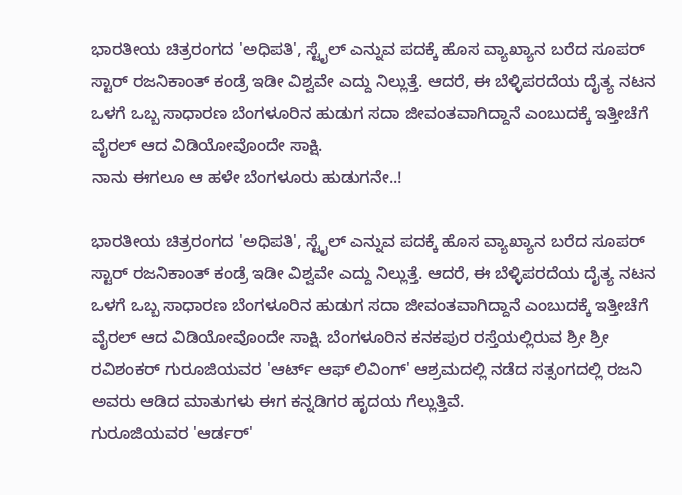ಭಾರತೀಯ ಚಿತ್ರರಂಗದ 'ಅಧಿಪತಿ', ಸ್ಟೈಲ್ ಎನ್ನುವ ಪದಕ್ಕೆ ಹೊಸ ವ್ಯಾಖ್ಯಾನ ಬರೆದ ಸೂಪರ್ ಸ್ಟಾರ್ ರಜನಿಕಾಂತ್ ಕಂಡ್ರೆ ಇಡೀ ವಿಶ್ವವೇ ಎದ್ದು ನಿಲ್ಲುತ್ತೆ. ಆದರೆ, ಈ ಬೆಳ್ಳಿಪರದೆಯ ದೈತ್ಯ ನಟನ ಒಳಗೆ ಒಬ್ಬ ಸಾಧಾರಣ ಬೆಂಗಳೂರಿನ ಹುಡುಗ ಸದಾ ಜೀವಂತವಾಗಿದ್ದಾನೆ ಎಂಬುದಕ್ಕೆ ಇತ್ತೀಚೆಗೆ ವೈರಲ್ ಆದ ವಿಡಿಯೋವೊಂದೇ ಸಾಕ್ಷಿ.
ನಾನು ಈಗಲೂ ಆ ಹಳೇ ಬೆಂಗಳೂರು ಹುಡುಗನೇ..!

ಭಾರತೀಯ ಚಿತ್ರರಂಗದ 'ಅಧಿಪತಿ', ಸ್ಟೈಲ್ ಎನ್ನುವ ಪದಕ್ಕೆ ಹೊಸ ವ್ಯಾಖ್ಯಾನ ಬರೆದ ಸೂಪರ್ ಸ್ಟಾರ್ ರಜನಿಕಾಂತ್ ಕಂಡ್ರೆ ಇಡೀ ವಿಶ್ವವೇ ಎದ್ದು ನಿಲ್ಲುತ್ತೆ. ಆದರೆ, ಈ ಬೆಳ್ಳಿಪರದೆಯ ದೈತ್ಯ ನಟನ ಒಳಗೆ ಒಬ್ಬ ಸಾಧಾರಣ ಬೆಂಗಳೂರಿನ ಹುಡುಗ ಸದಾ ಜೀವಂತವಾಗಿದ್ದಾನೆ ಎಂಬುದಕ್ಕೆ ಇತ್ತೀಚೆಗೆ ವೈರಲ್ ಆದ ವಿಡಿಯೋವೊಂದೇ ಸಾಕ್ಷಿ. ಬೆಂಗಳೂರಿನ ಕನಕಪುರ ರಸ್ತೆಯಲ್ಲಿರುವ ಶ್ರೀ ಶ್ರೀ ರವಿಶಂಕರ್ ಗುರೂಜಿಯವರ 'ಆರ್ಟ್ ಆಫ್ ಲಿವಿಂಗ್' ಆಶ್ರಮದಲ್ಲಿ ನಡೆದ ಸತ್ಸಂಗದಲ್ಲಿ ರಜನಿ ಅವರು ಆಡಿದ ಮಾತುಗಳು ಈಗ ಕನ್ನಡಿಗರ ಹೃದಯ ಗೆಲ್ಲುತ್ತಿವೆ.
ಗುರೂಜಿಯವರ 'ಆರ್ಡರ್'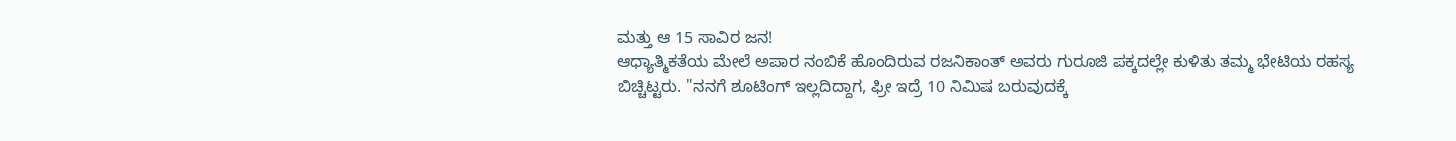ಮತ್ತು ಆ 15 ಸಾವಿರ ಜನ!
ಆಧ್ಯಾತ್ಮಿಕತೆಯ ಮೇಲೆ ಅಪಾರ ನಂಬಿಕೆ ಹೊಂದಿರುವ ರಜನಿಕಾಂತ್ ಅವರು ಗುರೂಜಿ ಪಕ್ಕದಲ್ಲೇ ಕುಳಿತು ತಮ್ಮ ಭೇಟಿಯ ರಹಸ್ಯ ಬಿಚ್ಚಿಟ್ಟರು. "ನನಗೆ ಶೂಟಿಂಗ್ ಇಲ್ಲದಿದ್ದಾಗ, ಫ್ರೀ ಇದ್ರೆ 10 ನಿಮಿಷ ಬರುವುದಕ್ಕೆ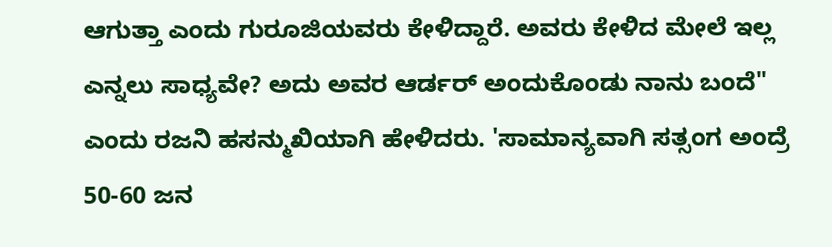ಆಗುತ್ತಾ ಎಂದು ಗುರೂಜಿಯವರು ಕೇಳಿದ್ದಾರೆ. ಅವರು ಕೇಳಿದ ಮೇಲೆ ಇಲ್ಲ ಎನ್ನಲು ಸಾಧ್ಯವೇ? ಅದು ಅವರ ಆರ್ಡರ್ ಅಂದುಕೊಂಡು ನಾನು ಬಂದೆ" ಎಂದು ರಜನಿ ಹಸನ್ಮುಖಿಯಾಗಿ ಹೇಳಿದರು. 'ಸಾಮಾನ್ಯವಾಗಿ ಸತ್ಸಂಗ ಅಂದ್ರೆ 50-60 ಜನ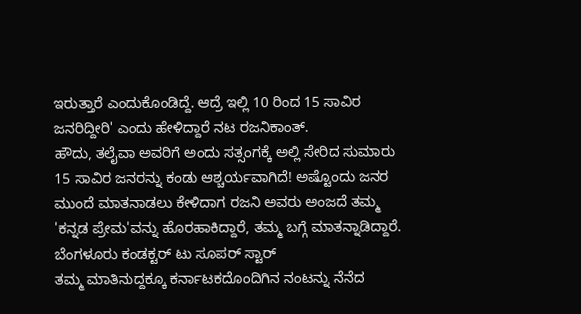ಇರುತ್ತಾರೆ ಎಂದುಕೊಂಡಿದ್ದೆ. ಆದ್ರೆ ಇಲ್ಲಿ 10 ರಿಂದ 15 ಸಾವಿರ ಜನರಿದ್ದೀರಿ' ಎಂದು ಹೇಳಿದ್ದಾರೆ ನಟ ರಜನಿಕಾಂತ್.
ಹೌದು, ತಲೈವಾ ಅವರಿಗೆ ಅಂದು ಸತ್ಸಂಗಕ್ಕೆ ಅಲ್ಲಿ ಸೇರಿದ ಸುಮಾರು 15 ಸಾವಿರ ಜನರನ್ನು ಕಂಡು ಆಶ್ಚರ್ಯವಾಗಿದೆ! ಅಷ್ಟೊಂದು ಜನರ ಮುಂದೆ ಮಾತನಾಡಲು ಕೇಳಿದಾಗ ರಜನಿ ಅವರು ಅಂಜದೆ ತಮ್ಮ 'ಕನ್ನಡ ಪ್ರೇಮ'ವನ್ನು ಹೊರಹಾಕಿದ್ದಾರೆ, ತಮ್ಮ ಬಗ್ಗೆ ಮಾತನ್ನಾಡಿದ್ದಾರೆ.
ಬೆಂಗಳೂರು ಕಂಡಕ್ಟರ್ ಟು ಸೂಪರ್ ಸ್ಟಾರ್
ತಮ್ಮ ಮಾತಿನುದ್ದಕ್ಕೂ ಕರ್ನಾಟಕದೊಂದಿಗಿನ ನಂಟನ್ನು ನೆನೆದ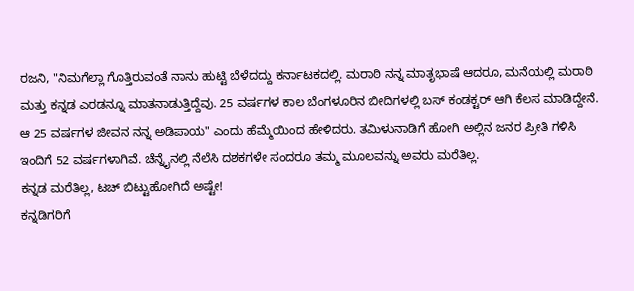ರಜನಿ, "ನಿಮಗೆಲ್ಲಾ ಗೊತ್ತಿರುವಂತೆ ನಾನು ಹುಟ್ಟಿ ಬೆಳೆದದ್ದು ಕರ್ನಾಟಕದಲ್ಲಿ. ಮರಾಠಿ ನನ್ನ ಮಾತೃಭಾಷೆ ಆದರೂ, ಮನೆಯಲ್ಲಿ ಮರಾಠಿ ಮತ್ತು ಕನ್ನಡ ಎರಡನ್ನೂ ಮಾತನಾಡುತ್ತಿದ್ದೆವು. 25 ವರ್ಷಗಳ ಕಾಲ ಬೆಂಗಳೂರಿನ ಬೀದಿಗಳಲ್ಲಿ ಬಸ್ ಕಂಡಕ್ಟರ್ ಆಗಿ ಕೆಲಸ ಮಾಡಿದ್ದೇನೆ. ಆ 25 ವರ್ಷಗಳ ಜೀವನ ನನ್ನ ಅಡಿಪಾಯ" ಎಂದು ಹೆಮ್ಮೆಯಿಂದ ಹೇಳಿದರು. ತಮಿಳುನಾಡಿಗೆ ಹೋಗಿ ಅಲ್ಲಿನ ಜನರ ಪ್ರೀತಿ ಗಳಿಸಿ ಇಂದಿಗೆ 52 ವರ್ಷಗಳಾಗಿವೆ. ಚೆನ್ನೈನಲ್ಲಿ ನೆಲೆಸಿ ದಶಕಗಳೇ ಸಂದರೂ ತಮ್ಮ ಮೂಲವನ್ನು ಅವರು ಮರೆತಿಲ್ಲ.
ಕನ್ನಡ ಮರೆತಿಲ್ಲ, ಟಚ್ ಬಿಟ್ಟುಹೋಗಿದೆ ಅಷ್ಟೇ!
ಕನ್ನಡಿಗರಿಗೆ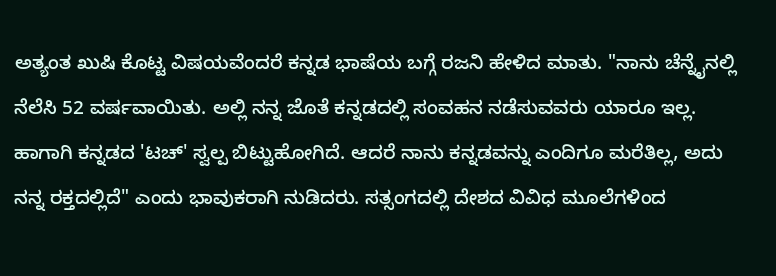ಅತ್ಯಂತ ಖುಷಿ ಕೊಟ್ಟ ವಿಷಯವೆಂದರೆ ಕನ್ನಡ ಭಾಷೆಯ ಬಗ್ಗೆ ರಜನಿ ಹೇಳಿದ ಮಾತು. "ನಾನು ಚೆನ್ನೈನಲ್ಲಿ ನೆಲೆಸಿ 52 ವರ್ಷವಾಯಿತು. ಅಲ್ಲಿ ನನ್ನ ಜೊತೆ ಕನ್ನಡದಲ್ಲಿ ಸಂವಹನ ನಡೆಸುವವರು ಯಾರೂ ಇಲ್ಲ. ಹಾಗಾಗಿ ಕನ್ನಡದ 'ಟಚ್' ಸ್ವಲ್ಪ ಬಿಟ್ಟುಹೋಗಿದೆ. ಆದರೆ ನಾನು ಕನ್ನಡವನ್ನು ಎಂದಿಗೂ ಮರೆತಿಲ್ಲ, ಅದು ನನ್ನ ರಕ್ತದಲ್ಲಿದೆ" ಎಂದು ಭಾವುಕರಾಗಿ ನುಡಿದರು. ಸತ್ಸಂಗದಲ್ಲಿ ದೇಶದ ವಿವಿಧ ಮೂಲೆಗಳಿಂದ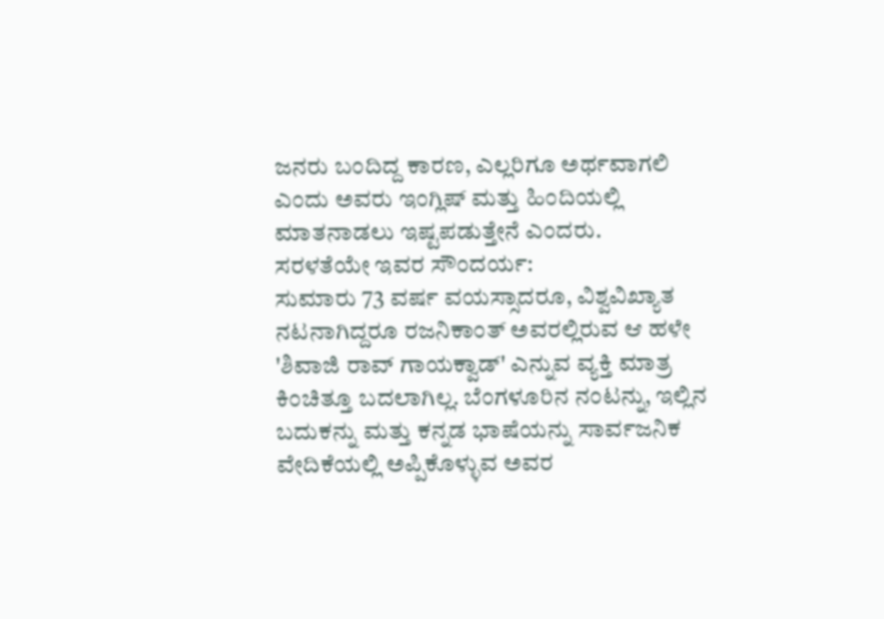ಜನರು ಬಂದಿದ್ದ ಕಾರಣ, ಎಲ್ಲರಿಗೂ ಅರ್ಥವಾಗಲಿ ಎಂದು ಅವರು ಇಂಗ್ಲಿಷ್ ಮತ್ತು ಹಿಂದಿಯಲ್ಲಿ ಮಾತನಾಡಲು ಇಷ್ಟಪಡುತ್ತೇನೆ ಎಂದರು.
ಸರಳತೆಯೇ ಇವರ ಸೌಂದರ್ಯ:
ಸುಮಾರು 73 ವರ್ಷ ವಯಸ್ಸಾದರೂ, ವಿಶ್ವವಿಖ್ಯಾತ ನಟನಾಗಿದ್ದರೂ ರಜನಿಕಾಂತ್ ಅವರಲ್ಲಿರುವ ಆ ಹಳೇ 'ಶಿವಾಜಿ ರಾವ್ ಗಾಯಕ್ವಾಡ್' ಎನ್ನುವ ವ್ಯಕ್ತಿ ಮಾತ್ರ ಕಿಂಚಿತ್ತೂ ಬದಲಾಗಿಲ್ಲ. ಬೆಂಗಳೂರಿನ ನಂಟನ್ನು, ಇಲ್ಲಿನ ಬದುಕನ್ನು ಮತ್ತು ಕನ್ನಡ ಭಾಷೆಯನ್ನು ಸಾರ್ವಜನಿಕ ವೇದಿಕೆಯಲ್ಲಿ ಅಪ್ಪಿಕೊಳ್ಳುವ ಅವರ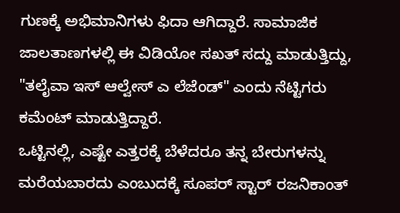ಗುಣಕ್ಕೆ ಅಭಿಮಾನಿಗಳು ಫಿದಾ ಆಗಿದ್ದಾರೆ. ಸಾಮಾಜಿಕ ಜಾಲತಾಣಗಳಲ್ಲಿ ಈ ವಿಡಿಯೋ ಸಖತ್ ಸದ್ದು ಮಾಡುತ್ತಿದ್ದು, "ತಲೈವಾ ಇಸ್ ಆಲ್ವೇಸ್ ಎ ಲೆಜೆಂಡ್" ಎಂದು ನೆಟ್ಟಿಗರು ಕಮೆಂಟ್ ಮಾಡುತ್ತಿದ್ದಾರೆ.
ಒಟ್ಟಿನಲ್ಲಿ, ಎಷ್ಟೇ ಎತ್ತರಕ್ಕೆ ಬೆಳೆದರೂ ತನ್ನ ಬೇರುಗಳನ್ನು ಮರೆಯಬಾರದು ಎಂಬುದಕ್ಕೆ ಸೂಪರ್ ಸ್ಟಾರ್ ರಜನಿಕಾಂತ್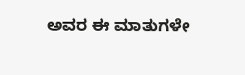ಅವರ ಈ ಮಾತುಗಳೇ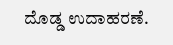ದೊಡ್ಡ ಉದಾಹರಣೆ.